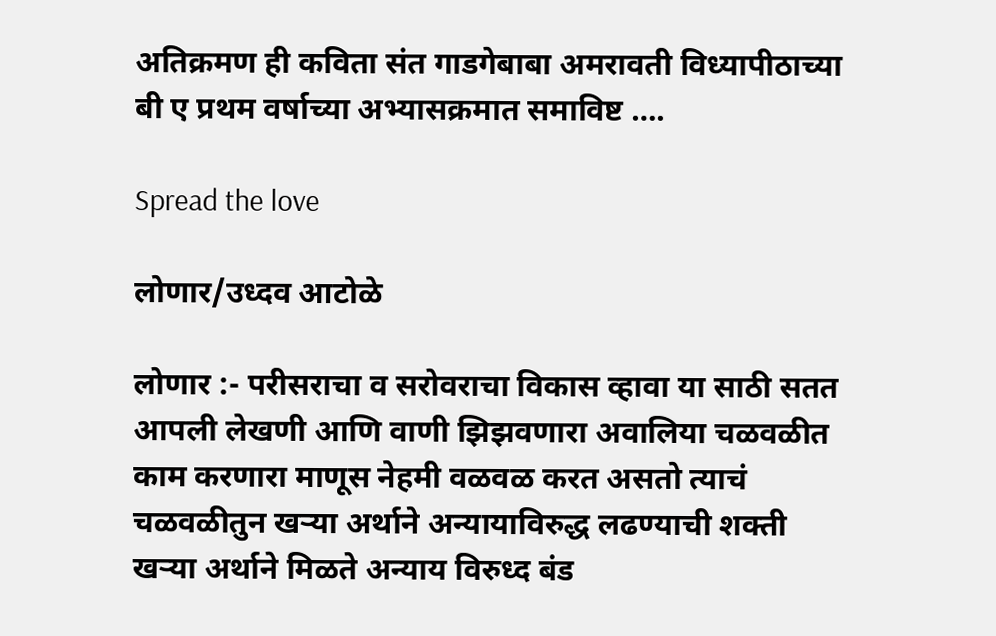अतिक्रमण ही कविता संत गाडगेबाबा अमरावती विध्यापीठाच्या बी ए प्रथम वर्षाच्या अभ्यासक्रमात समाविष्ट ….

Spread the love

लोणार/उध्दव आटोळे

लोणार :- परीसराचा व सरोवराचा विकास व्हावा या साठी सतत आपली लेखणी आणि वाणी झिझवणारा अवालिया चळवळीत काम करणारा माणूस नेहमी वळवळ करत असतो त्याचं चळवळीतुन खऱ्या अर्थाने अन्यायाविरुद्ध लढण्याची शक्ती खऱ्या अर्थाने मिळते अन्याय विरुध्द बंड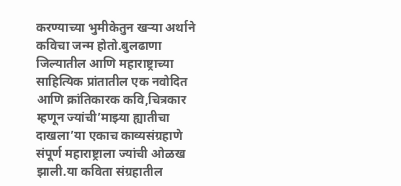करण्याच्या भुमीकेतुन खऱ्या अर्थाने कविचा जन्म होतो.बुलढाणा जिल्यातील आणि महाराष्ट्राच्या साहित्यिक प्रांतातील एक नवोदित आणि क्रांतिकारक कवि,चित्रकार म्हणून ज्यांची’माझ्या ह्यातीचा दाखला’या एकाच काव्यसंग्रहाणे संपूर्ण महाराष्ट्राला ज्यांची ओळख झाली.या कविता संग्रहातील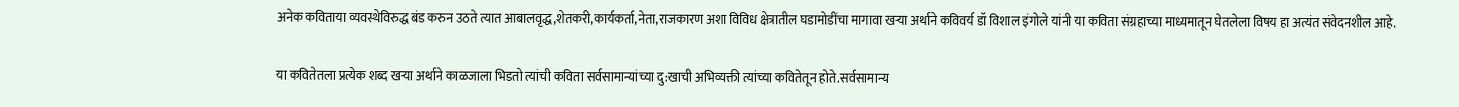अनेक कविताया व्यवस्थेविरुद्ध बंड करुन उठते त्यात आबालवृद्ध,शेतकरी,कार्यकर्ता,नेता,राजकारण अशा विविध क्षेत्रातील घडामोडींचा मागावा खऱ्या अर्थाने कविवर्य डॉ विशाल इंगोले यांनी या कविता संग्रहाच्या माध्यमातून घेतलेला विषय हा अत्यंत संवेदनशील आहे.

या कवितेतला प्रत्येक शब्द खऱ्या अर्थाने काळजाला भिडतो त्यांची कविता सर्वसामान्यांच्या दु:खाची अभिव्यक्ती त्यांच्या कवितेतून होते.सर्वसामान्य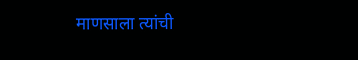माणसाला त्यांची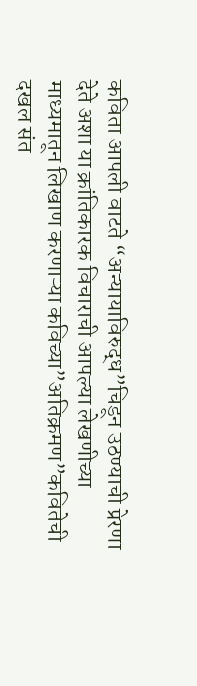कविता आपली वाटते “अन्यायाविरुद्ध”चिडून उठण्याची प्रेरणा देते अशा या क्रांतिकारक विचाराची आपल्या लेखणीच्या माध्यमातून लिखाण करणाऱ्या कविच्या”अतिक्रमण”कवितेची दखल संत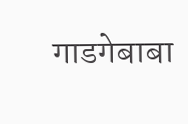गाडगेबाबा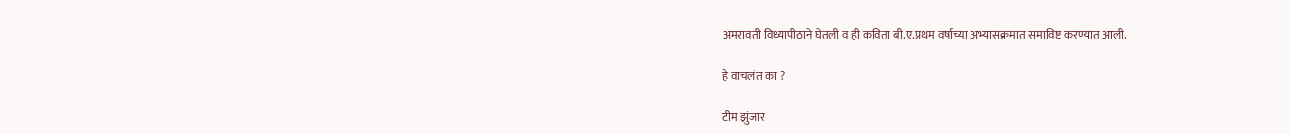अमरावती विध्यापीठाने घेतली व ही कविता बी.ए.प्रथम वर्षाच्या अभ्यासक्रमात समाविष्ट करण्यात आली.

हे वाचलंत का ?

टीम झुंजार